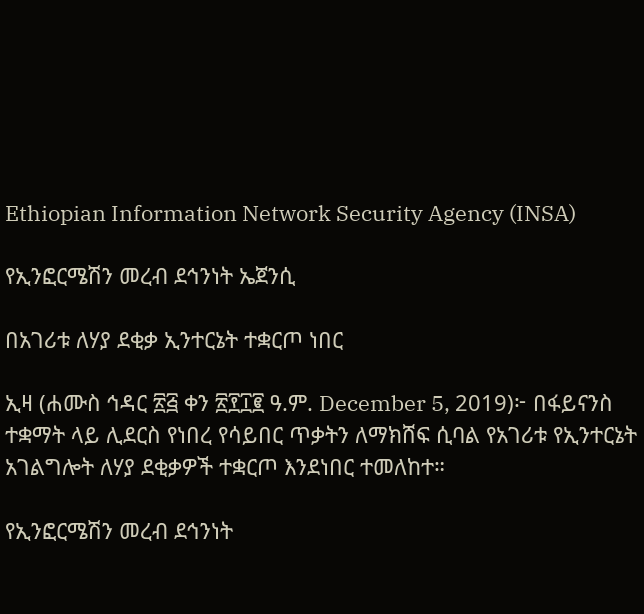Ethiopian Information Network Security Agency (INSA)

የኢንፎርሜሽን መረብ ደኅንነት ኤጀንሲ

በአገሪቱ ለሃያ ደቂቃ ኢንተርኔት ተቋርጦ ነበር

ኢዛ (ሐሙስ ኅዳር ፳፭ ቀን ፳፻፲፪ ዓ.ም. December 5, 2019)፦ በፋይናንስ ተቋማት ላይ ሊደርስ የነበረ የሳይበር ጥቃትን ለማክሸፍ ሲባል የአገሪቱ የኢንተርኔት አገልግሎት ለሃያ ደቂቃዎች ተቋርጦ እንደነበር ተመለከተ።

የኢንፎርሜሽን መረብ ደኅንነት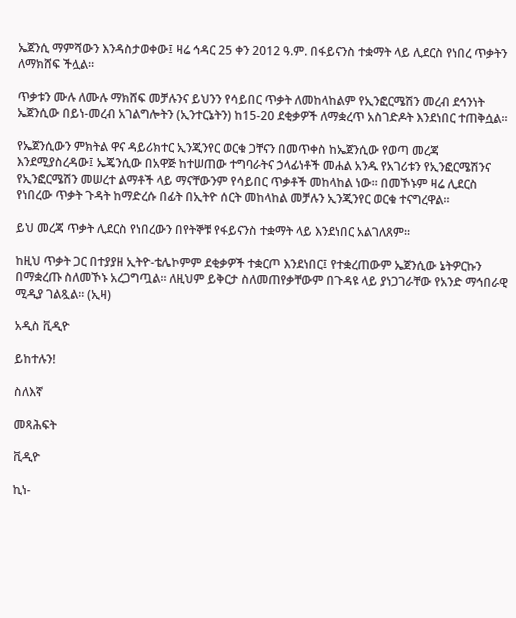ኤጀንሲ ማምሻውን እንዳስታወቀው፤ ዛሬ ኅዳር 25 ቀን 2012 ዓ.ም. በፋይናንስ ተቋማት ላይ ሊደርስ የነበረ ጥቃትን ለማክሸፍ ችሏል።

ጥቃቱን ሙሉ ለሙሉ ማክሸፍ መቻሉንና ይህንን የሳይበር ጥቃት ለመከላከልም የኢንፎርሜሽን መረብ ደኅንነት ኤጀንሲው በይነ-መረብ አገልግሎትን (ኢንተርኔትን) ከ15-20 ደቂቃዎች ለማቋረጥ አስገድዶት እንደነበር ተጠቅሷል።

የኤጀንሲውን ምክትል ዋና ዳይሪክተር ኢንጂንየር ወርቁ ጋቸናን በመጥቀስ ከኤጀንሲው የወጣ መረጃ እንደሚያስረዳው፤ ኤጄንሲው በአዋጅ ከተሠጠው ተግባራትና ኃላፊነቶች መሐል አንዱ የአገሪቱን የኢንፎርሜሽንና የኢንፎርሜሽን መሠረተ ልማቶች ላይ ማናቸውንም የሳይበር ጥቃቶች መከላከል ነው። በመኾኑም ዛሬ ሊደርስ የነበረው ጥቃት ጉዳት ከማድረሱ በፊት በኢትዮ ሰርት መከላከል መቻሉን ኢንጂንየር ወርቁ ተናግረዋል።

ይህ መረጃ ጥቃት ሊደርስ የነበረውን በየትኞቹ የፋይናንስ ተቋማት ላይ እንደነበር አልገለጸም።

ከዚህ ጥቃት ጋር በተያያዘ ኢትዮ-ቴሌኮምም ደቂቃዎች ተቋርጦ እንደነበር፤ የተቋረጠውም ኤጀንሲው ኔትዎርኩን በማቋረጡ ስለመኾኑ አረጋግጧል። ለዚህም ይቅርታ ስለመጠየቃቸውም በጉዳዩ ላይ ያነጋገራቸው የአንድ ማኅበራዊ ሚዲያ ገልጿል። (ኢዛ)

አዲስ ቪዲዮ

ይከተሉን!

ስለእኛ

መጻሕፍት

ቪዲዮ

ኪነ-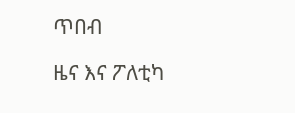ጥበብ

ዜና እና ፖለቲካ